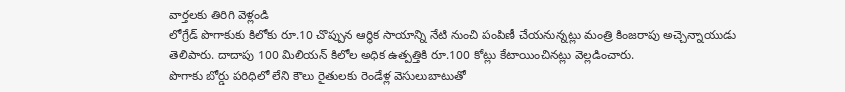వార్తలకు తిరిగి వెళ్లండి
లోగ్రేడ్ పొగాకుకు కిలోకు రూ.10 చొప్పున ఆర్థిక సాయాన్ని నేటి నుంచి పంపిణీ చేయనున్నట్లు మంత్రి కింజరాపు అచ్చెన్నాయుడు తెలిపారు. దాదాపు 100 మిలియన్ కిలోల అధిక ఉత్పత్తికి రూ.100 కోట్లు కేటాయించినట్లు వెల్లడించారు.
పొగాకు బోర్డు పరిధిలో లేని కౌలు రైతులకు రెండేళ్ల వెసులుబాటుతో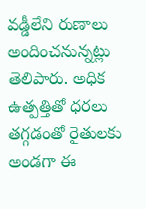వడ్డీలేని రుణాలు అందించనున్నట్లు తెలిపారు. అధిక ఉత్పత్తితో ధరలు తగ్గడంతో రైతులకు అండగా ఈ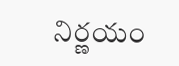నిర్ణయం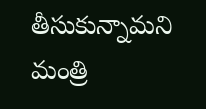తీసుకున్నామని మంత్రి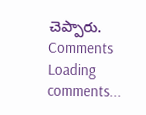చెప్పారు.
Comments
Loading comments...